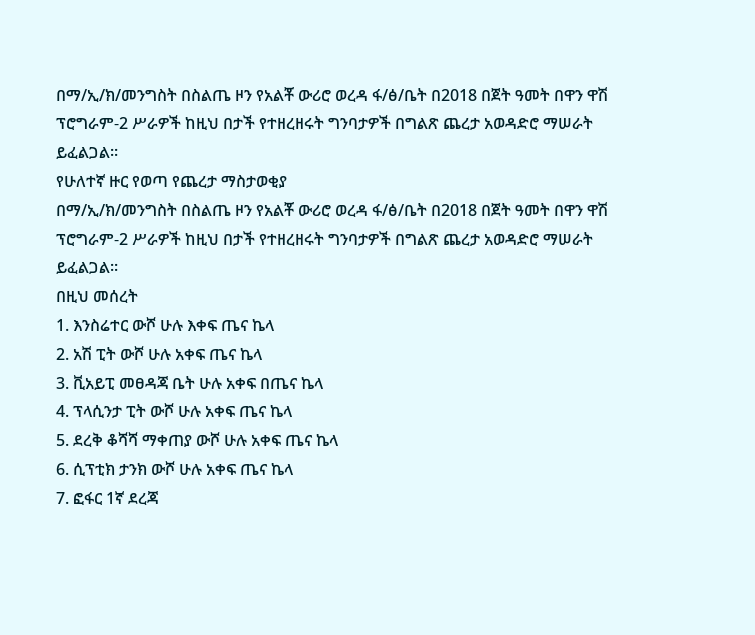በማ/ኢ/ክ/መንግስት በስልጤ ዞን የአልቾ ውሪሮ ወረዳ ፋ/ፅ/ቤት በ2018 በጀት ዓመት በዋን ዋሽ ፕሮግራም-2 ሥራዎች ከዚህ በታች የተዘረዘሩት ግንባታዎች በግልጽ ጨረታ አወዳድሮ ማሠራት ይፈልጋል፡፡
የሁለተኛ ዙር የወጣ የጨረታ ማስታወቂያ
በማ/ኢ/ክ/መንግስት በስልጤ ዞን የአልቾ ውሪሮ ወረዳ ፋ/ፅ/ቤት በ2018 በጀት ዓመት በዋን ዋሽ ፕሮግራም-2 ሥራዎች ከዚህ በታች የተዘረዘሩት ግንባታዎች በግልጽ ጨረታ አወዳድሮ ማሠራት ይፈልጋል፡፡
በዚህ መሰረት
1. እንስሬተር ውሾ ሁሉ እቀፍ ጤና ኬላ
2. አሽ ፒት ውሾ ሁሉ አቀፍ ጤና ኬላ
3. ቪአይፒ መፀዳጃ ቤት ሁሉ አቀፍ በጤና ኬላ
4. ፕላሲንታ ፒት ውሾ ሁሉ አቀፍ ጤና ኬላ
5. ደረቅ ቆሻሻ ማቀጠያ ውሾ ሁሉ አቀፍ ጤና ኬላ
6. ሲፕቲክ ታንክ ውሾ ሁሉ አቀፍ ጤና ኬላ
7. ፎፋር 1ኛ ደረጃ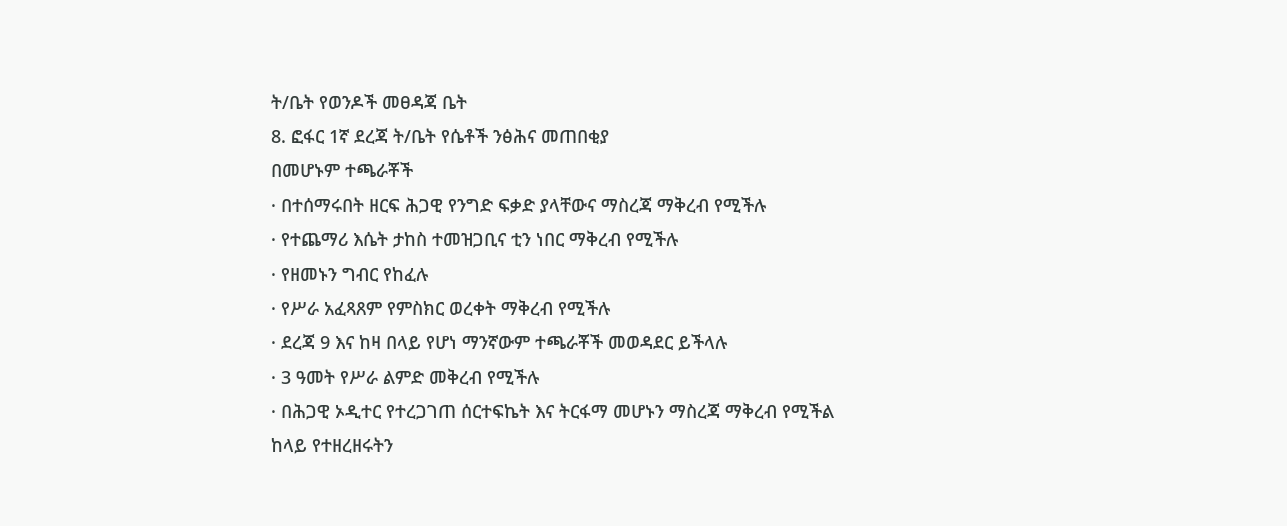ት/ቤት የወንዶች መፀዳጃ ቤት
8. ፎፋር 1ኛ ደረጃ ት/ቤት የሴቶች ንፅሕና መጠበቂያ
በመሆኑም ተጫራቾች
· በተሰማሩበት ዘርፍ ሕጋዊ የንግድ ፍቃድ ያላቸውና ማስረጃ ማቅረብ የሚችሉ
· የተጨማሪ እሴት ታከስ ተመዝጋቢና ቲን ነበር ማቅረብ የሚችሉ
· የዘመኑን ግብር የከፈሉ
· የሥራ አፈጻጸም የምስክር ወረቀት ማቅረብ የሚችሉ
· ደረጃ 9 እና ከዛ በላይ የሆነ ማንኛውም ተጫራቾች መወዳደር ይችላሉ
· 3 ዓመት የሥራ ልምድ መቅረብ የሚችሉ
· በሕጋዊ ኦዲተር የተረጋገጠ ሰርተፍኬት እና ትርፋማ መሆኑን ማስረጃ ማቅረብ የሚችል
ከላይ የተዘረዘሩትን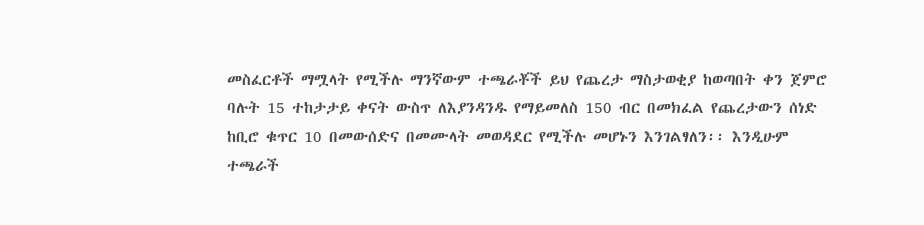መስፈርቶች ማሟላት የሚችሉ ማንኛውም ተጫራቾች ይህ የጨረታ ማስታወቂያ ከወጣበት ቀን ጀምሮ ባሉት 15 ተከታታይ ቀናት ውስጥ ለእያንዳንዱ የማይመለስ 150 ብር በመክፈል የጨረታውን ሰነድ ከቢሮ ቁጥር 10 በመውሰድና በመሙላት መወዳደር የሚችሉ መሆኑን እንገልፃለን፡፡ እንዲሁም ተጫራች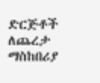ድርጅቶች ለጨረታ ማስከበሪያ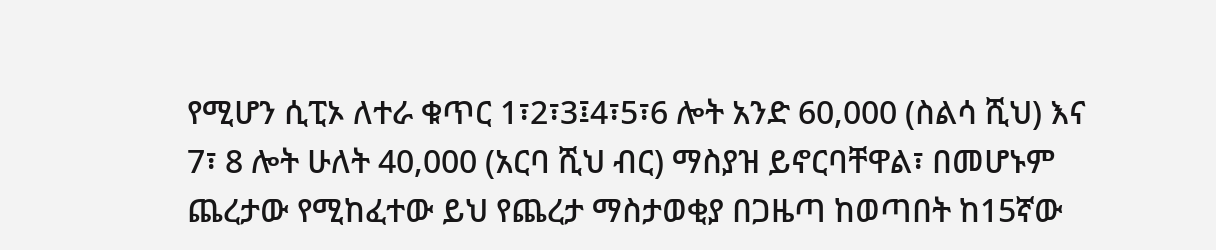የሚሆን ሲፒኦ ለተራ ቁጥር 1፣2፣3፤4፣5፣6 ሎት አንድ 60,000 (ስልሳ ሺህ) እና 7፣ 8 ሎት ሁለት 40,000 (አርባ ሺህ ብር) ማስያዝ ይኖርባቸዋል፣ በመሆኑም ጨረታው የሚከፈተው ይህ የጨረታ ማስታወቂያ በጋዜጣ ከወጣበት ከ15ኛው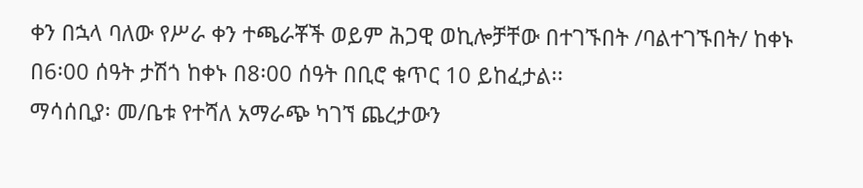ቀን በኋላ ባለው የሥራ ቀን ተጫራቾች ወይም ሕጋዊ ወኪሎቻቸው በተገኙበት /ባልተገኙበት/ ከቀኑ በ6፡00 ሰዓት ታሽጎ ከቀኑ በ8፡00 ሰዓት በቢሮ ቁጥር 10 ይከፈታል፡፡
ማሳሰቢያ፡ መ/ቤቱ የተሻለ አማራጭ ካገኘ ጨረታውን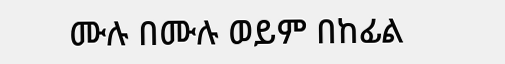ሙሉ በሙሉ ወይም በከፊል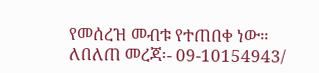የመሰረዝ መብቱ የተጠበቀ ነው።
ለበለጠ መረጃ፡- 09-10154943/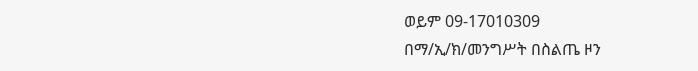ወይም 09-17010309
በማ/ኢ/ክ/መንግሥት በስልጤ ዞን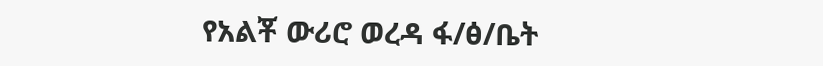የአልቾ ውሪሮ ወረዳ ፋ/ፅ/ቤት